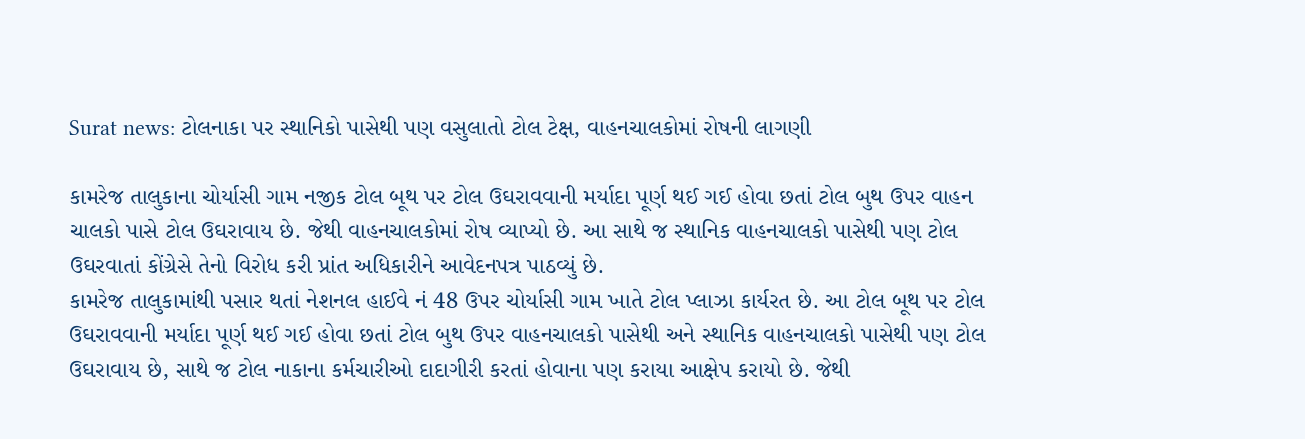Surat news: ટોલનાકા પર સ્થાનિકો પાસેથી પણ વસુલાતો ટોલ ટેક્ષ, વાહનચાલકોમાં રોષની લાગણી

કામરેજ તાલુકાના ચોર્યાસી ગામ નજીક ટોલ બૂથ પર ટોલ ઉઘરાવવાની મર્યાદા પૂર્ણ થઈ ગઈ હોવા છતાં ટોલ બુથ ઉપર વાહન ચાલકો પાસે ટોલ ઉઘરાવાય છે. જેથી વાહનચાલકોમાં રોષ વ્યાપ્યો છે. આ સાથે જ સ્થાનિક વાહનચાલકો પાસેથી પણ ટોલ ઉઘરવાતાં કોંગ્રેસે તેનો વિરોધ કરી પ્રાંત અધિકારીને આવેદનપત્ર પાઠવ્યું છે.
કામરેજ તાલુકામાંથી પસાર થતાં નેશનલ હાઈવે નં 48 ઉપર ચોર્યાસી ગામ ખાતે ટોલ પ્લાઝા કાર્યરત છે. આ ટોલ બૂથ પર ટોલ ઉઘરાવવાની મર્યાદા પૂર્ણ થઈ ગઈ હોવા છતાં ટોલ બુથ ઉપર વાહનચાલકો પાસેથી અને સ્થાનિક વાહનચાલકો પાસેથી પણ ટોલ ઉઘરાવાય છે, સાથે જ ટોલ નાકાના કર્મચારીઓ દાદાગીરી કરતાં હોવાના પણ કરાયા આક્ષેપ કરાયો છે. જેથી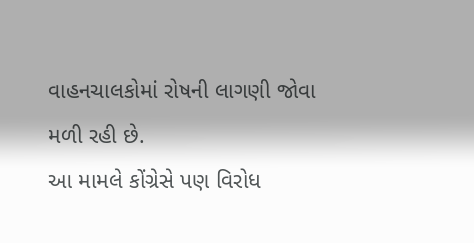વાહનચાલકોમાં રોષની લાગણી જોવા મળી રહી છે.
આ મામલે કોંગ્રેસે પણ વિરોધ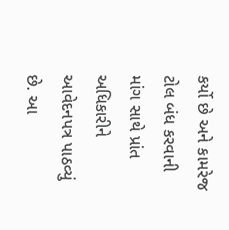કર્યો છે અને કામરેજ ટોલ બંધ કરવાની માંગ સાથે પ્રાંત અધિકારીને આવેદનપત્ર પાઠવ્યું છે. આ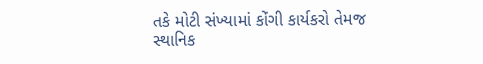તકે મોટી સંખ્યામાં કોંગી કાર્યકરો તેમજ સ્થાનિક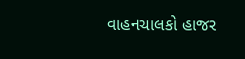વાહનચાલકો હાજર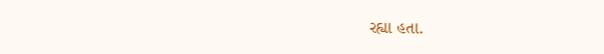રહ્યા હતા.